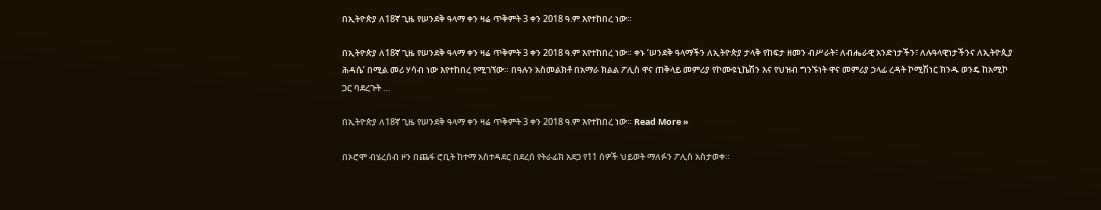በኢትዮጵያ ለ18ኛ ጊዜ የሠንደቅ ዓላማ ቀን ዛሬ ጥቅምት 3 ቀን 2018 ዓ.ም እየተከበረ ነው።

በኢትዮጵያ ለ18ኛ ጊዜ የሠንደቅ ዓላማ ቀን ዛሬ ጥቅምት 3 ቀን 2018 ዓ.ም እየተከበረ ነው። ቀኑ ‘ሠንደቅ ዓላማችን ለኢትዮጵያ ታላቅ የከፍታ ዘመን ብሥራት፣ ለብሔራዊ አንድነታችን፣ ለሉዓላዊነታችንና ለኢትዮጲያ ሕዳሴ’ በሚል መሪ ሃሳብ ነው እየተከበረ የሚገኘው። በዓሉን አስመልክቶ በአማራ ክልል ፖሊስ ዋና ጠቅላይ መምሪያ የኮሙዩኒኬሽን እና የህዝብ ግንኙነት ዋና መምሪያ ኃላፊ ረዳት ኮሚሽነር ክንዱ ወንዴ ከአሚኮ ጋር ባደረጉት …

በኢትዮጵያ ለ18ኛ ጊዜ የሠንደቅ ዓላማ ቀን ዛሬ ጥቅምት 3 ቀን 2018 ዓ.ም እየተከበረ ነው። Read More »

በኦሮሞ ብሄረሰብ ዞን በጨፋ ሮቢት ከተማ አስተዳደር በደረሰ የትራፊክ አደጋ የ11 ሰዎች ህይወት ማለፉን ፖሊስ አስታወቀ።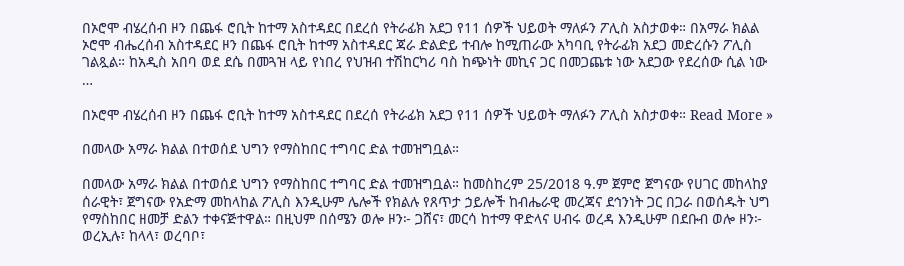በኦሮሞ ብሄረሰብ ዞን በጨፋ ሮቢት ከተማ አስተዳደር በደረሰ የትራፊክ አደጋ የ11 ሰዎች ህይወት ማለፉን ፖሊስ አስታወቀ። በአማራ ክልል ኦሮሞ ብሔረሰብ አስተዳደር ዞን በጨፋ ሮቢት ከተማ አስተዳደር ጃራ ድልድይ ተብሎ ከሚጠራው አካባቢ የትራፊክ አደጋ መድረሱን ፖሊስ ገልጿል። ከአዲስ አበባ ወደ ደሴ በመጓዝ ላይ የነበረ የህዝብ ተሽከርካሪ ባስ ከጭነት መኪና ጋር በመጋጨቱ ነው አደጋው የደረሰው ሲል ነው …

በኦሮሞ ብሄረሰብ ዞን በጨፋ ሮቢት ከተማ አስተዳደር በደረሰ የትራፊክ አደጋ የ11 ሰዎች ህይወት ማለፉን ፖሊስ አስታወቀ። Read More »

በመላው አማራ ክልል በተወሰደ ህግን የማስከበር ተግባር ድል ተመዝግቧል።

በመላው አማራ ክልል በተወሰደ ህግን የማስከበር ተግባር ድል ተመዝግቧል። ከመስከረም 25/2018 ዓ.ም ጀምሮ ጀግናው የሀገር መከላከያ ሰራዊት፣ ጀግናው የአድማ መከላከል ፖሊስ እንዲሁም ሌሎች የክልሉ የጸጥታ ኃይሎች ከብሔራዊ መረጃና ደኅንነት ጋር በጋራ በወሰዱት ህግ የማስከበር ዘመቻ ድልን ተቀናጅተዋል። በዚህም በሰሜን ወሎ ዞን፦ ጋሸና፣ መርሳ ከተማ ዋድላና ሀብሩ ወረዳ እንዲሁም በደቡብ ወሎ ዞን፦ ወረኢሉ፣ ከላላ፣ ወረባቦ፣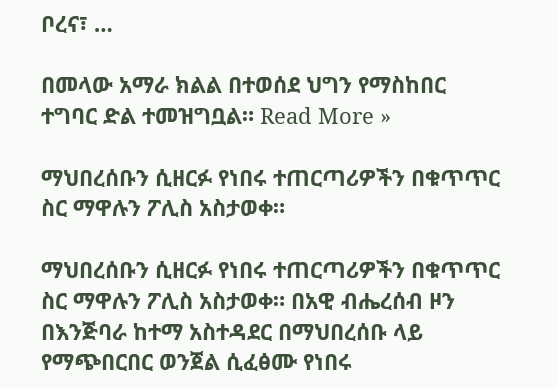ቦረና፣ …

በመላው አማራ ክልል በተወሰደ ህግን የማስከበር ተግባር ድል ተመዝግቧል። Read More »

ማህበረሰቡን ሲዘርፉ የነበሩ ተጠርጣሪዎችን በቁጥጥር ስር ማዋሉን ፖሊስ አስታወቀ።

ማህበረሰቡን ሲዘርፉ የነበሩ ተጠርጣሪዎችን በቁጥጥር ስር ማዋሉን ፖሊስ አስታወቀ። በአዊ ብሔረሰብ ዞን በእንጅባራ ከተማ አስተዳደር በማህበረሰቡ ላይ የማጭበርበር ወንጀል ሲፈፅሙ የነበሩ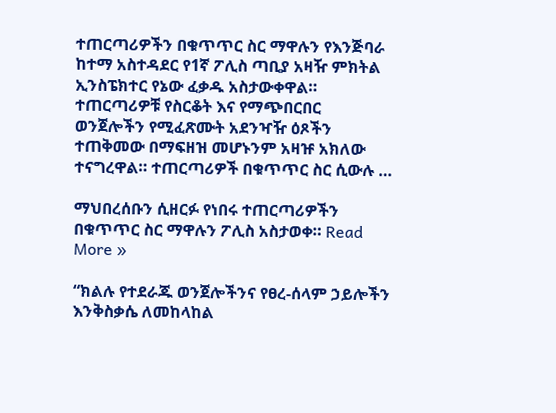ተጠርጣሪዎችን በቁጥጥር ስር ማዋሉን የእንጅባራ ከተማ አስተዳደር የ1ኛ ፖሊስ ጣቢያ አዛዥ ምክትል ኢንስፔክተር የኔው ፈቃዱ አስታውቀዋል። ተጠርጣሪዎቹ የስርቆት እና የማጭበርበር ወንጀሎችን የሚፈጽሙት አደንዣዥ ዕጾችን ተጠቅመው በማፍዘዝ መሆኑንም አዛዡ አክለው ተናግረዋል። ተጠርጣሪዎች በቁጥጥር ስር ሲውሉ …

ማህበረሰቡን ሲዘርፉ የነበሩ ተጠርጣሪዎችን በቁጥጥር ስር ማዋሉን ፖሊስ አስታወቀ። Read More »

“ክልሉ የተደራጁ ወንጀሎችንና የፀረ-ሰላም ኃይሎችን እንቅስቃሴ ለመከላከል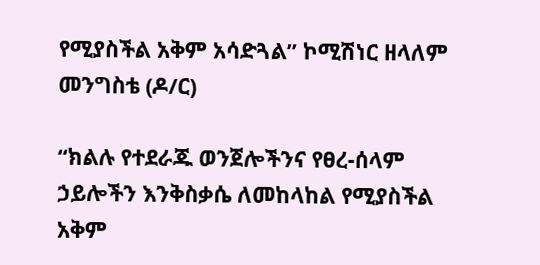የሚያስችል አቅም አሳድጓል” ኮሚሽነር ዘላለም መንግስቴ (ዶ/ር)

“ክልሉ የተደራጁ ወንጀሎችንና የፀረ-ሰላም ኃይሎችን እንቅስቃሴ ለመከላከል የሚያስችል አቅም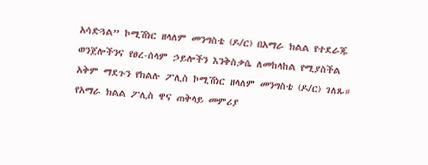አሳድጓል” ኮሚሽነር ዘላለም መንግስቴ (ዶ/ር) በአማራ ክልል የተደራጁ ወንጀሎችንና የፀረ-ሰላም ኃይሎችን እንቅስቃሴ ለመከላከል የሚያስችል አቅም ማደጉን የክልሉ ፖሊስ ኮሚሽነር ዘላለም መንግስቴ (ዶ/ር) ገለጹ። የአማራ ክልል ፖሊስ ዋና ጠቅላይ መምሪያ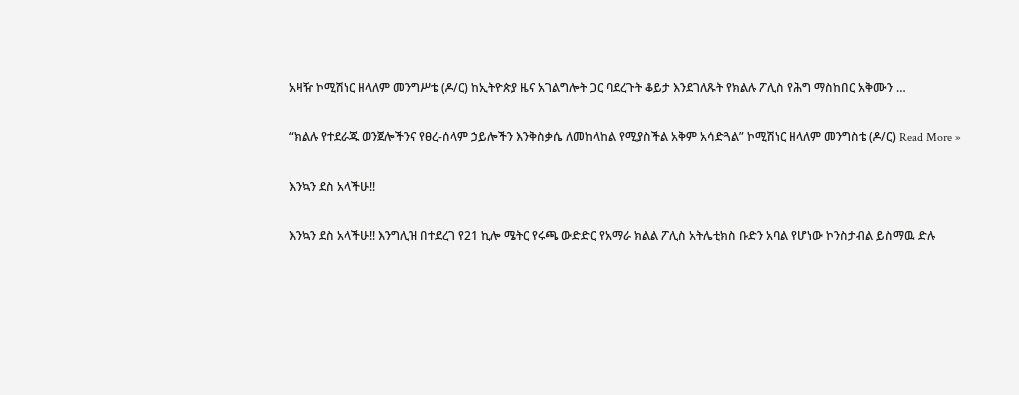አዛዥ ኮሚሽነር ዘላለም መንግሥቴ (ዶ/ር) ከኢትዮጵያ ዜና አገልግሎት ጋር ባደረጉት ቆይታ እንደገለጹት የክልሉ ፖሊስ የሕግ ማስከበር አቅሙን …

“ክልሉ የተደራጁ ወንጀሎችንና የፀረ-ሰላም ኃይሎችን እንቅስቃሴ ለመከላከል የሚያስችል አቅም አሳድጓል” ኮሚሽነር ዘላለም መንግስቴ (ዶ/ር) Read More »

እንኳን ደስ አላችሁ!!

እንኳን ደስ አላችሁ!! እንግሊዝ በተደረገ የ21 ኪሎ ሜትር የሩጫ ውድድር የአማራ ክልል ፖሊስ አትሌቲክስ ቡድን አባል የሆነው ኮንስታብል ይስማዉ ድሉ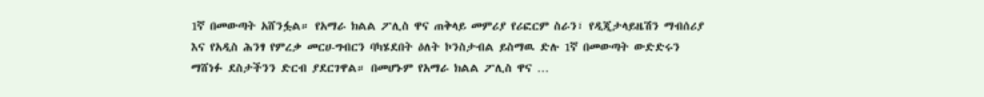1ኛ በመውጣት አሸንፏል። የአማራ ክልል ፖሊስ ዋና ጠቅላይ መምሪያ የሪፎርም ስራን፣ የዲጂታላይዜሽን ማብሰሪያ እና የአዲስ ሕንፃ የምረቃ መርሀ-ግብርን ባካሄደበት ዕለት ኮንስታብል ይስማዉ ድሉ 1ኛ በመውጣት ውድድሩን ማሸነፉ ደስታችንን ድርብ ያደርገዋል። በመሆኑም የአማራ ክልል ፖሊስ ዋና …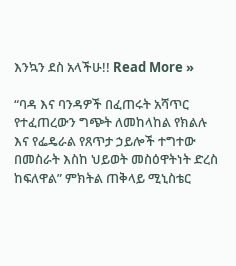እንኳን ደስ አላችሁ!! Read More »

“ባዳ እና ባንዳዎች በፈጠሩት አሻጥር የተፈጠረውን ግጭት ለመከላከል የክልሉ እና የፌዴራል የጸጥታ ኃይሎች ተግተው በመስራት እስከ ህይወት መስዕዋትነት ድረስ ከፍለዋል” ምክትል ጠቅላይ ሚኒስቴር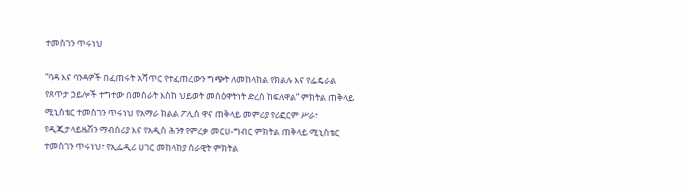ተመስገን ጥሩነህ

“ባዳ እና ባንዳዎች በፈጠሩት አሻጥር የተፈጠረውን ግጭት ለመከላከል የክልሉ እና የፌዴራል የጸጥታ ኃይሎች ተግተው በመስራት እስከ ህይወት መስዕዋትነት ድረስ ከፍለዋል” ምክትል ጠቅላይ ሚኒስቴር ተመስገን ጥሩነህ የአማራ ክልል ፖሊስ ዋና ጠቅላይ መምሪያ የሪፎርም ሥራ፣ የዲጂታላይዜሽን ማብሰሪያ እና የአዲስ ሕንፃ የምረቃ መርሀ-ግብር ምክትል ጠቅላይ ሚኒስቴር ተመስገን ጥሩነህ፣ የኢፌዲሪ ሀገር መከላከያ ሰራዊት ምክትል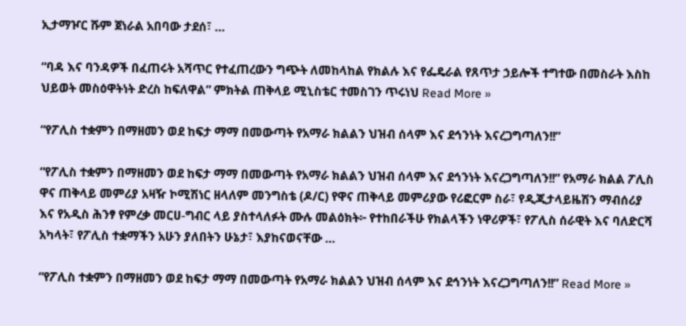ኢታማዦር ሹም ጀነራል አበባው ታደሰ፣ …

“ባዳ እና ባንዳዎች በፈጠሩት አሻጥር የተፈጠረውን ግጭት ለመከላከል የክልሉ እና የፌዴራል የጸጥታ ኃይሎች ተግተው በመስራት እስከ ህይወት መስዕዋትነት ድረስ ከፍለዋል” ምክትል ጠቅላይ ሚኒስቴር ተመስገን ጥሩነህ Read More »

“የፖሊስ ተቋምን በማዘመን ወደ ከፍታ ማማ በመውጣት የአማራ ክልልን ህዝብ ሰላም እና ደኅንነት እናረጋግጣለን!!”

“የፖሊስ ተቋምን በማዘመን ወደ ከፍታ ማማ በመውጣት የአማራ ክልልን ህዝብ ሰላም እና ደኅንነት እናረጋግጣለን!!” የአማራ ክልል ፖሊስ ዋና ጠቅላይ መምሪያ አዛዥ ኮሚሽነር ዘላለም መንግስቴ (ዶ/ር) የዋና ጠቅላይ መምሪያው የሪፎርም ስራ፣ የዲጂታላይዜሽን ማብሰሪያ እና የአዲስ ሕንፃ የምረቃ መርሀ-ግብር ላይ ያስተላለፉት ሙሉ መልዕክት፦ የተከበራችሁ የክልላችን ነዋሪዎች፣ የፖሊስ ሰራዊት እና ባለድርሻ አካላት፣ የፖሊስ ተቋማችን አሁን ያለበትን ሁኔታ፣ እያከናወናቸው …

“የፖሊስ ተቋምን በማዘመን ወደ ከፍታ ማማ በመውጣት የአማራ ክልልን ህዝብ ሰላም እና ደኅንነት እናረጋግጣለን!!” Read More »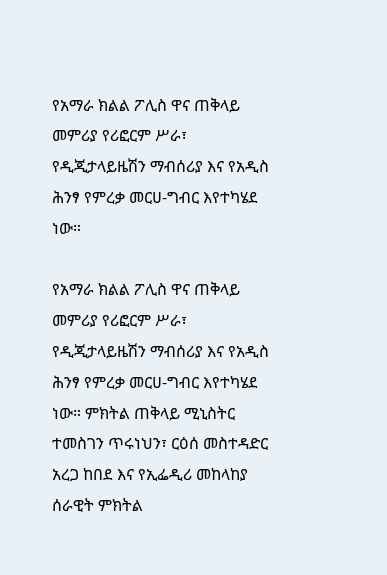የአማራ ክልል ፖሊስ ዋና ጠቅላይ መምሪያ የሪፎርም ሥራ፣ የዲጂታላይዜሽን ማብሰሪያ እና የአዲስ ሕንፃ የምረቃ መርሀ-ግብር እየተካሄደ ነው።

የአማራ ክልል ፖሊስ ዋና ጠቅላይ መምሪያ የሪፎርም ሥራ፣ የዲጂታላይዜሽን ማብሰሪያ እና የአዲስ ሕንፃ የምረቃ መርሀ-ግብር እየተካሄደ ነው። ምክትል ጠቅላይ ሚኒስትር ተመስገን ጥሩነህን፣ ርዕሰ መስተዳድር አረጋ ከበደ እና የኢፌዲሪ መከላከያ ሰራዊት ምክትል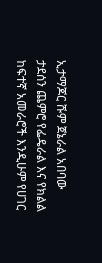ኢታማጆር ሹም ጀኔራል አበባው ታደሰን ጨምሮ የፌዴራል እና የክልል ከፍተኛ አመራሮች እንዲሁም የሀገር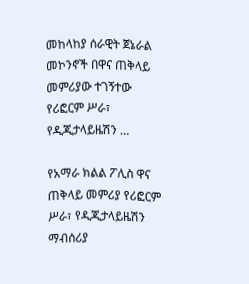መከላከያ ሰራዊት ጀኔራል መኮንኖች በዋና ጠቅላይ መምሪያው ተገኝተው የሪፎርም ሥራ፣ የዲጂታላይዜሽን …

የአማራ ክልል ፖሊስ ዋና ጠቅላይ መምሪያ የሪፎርም ሥራ፣ የዲጂታላይዜሽን ማብሰሪያ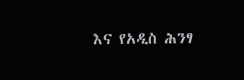እና የአዲስ ሕንፃ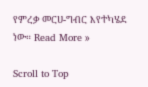የምረቃ መርሀ-ግብር እየተካሄደ ነው። Read More »

Scroll to Top